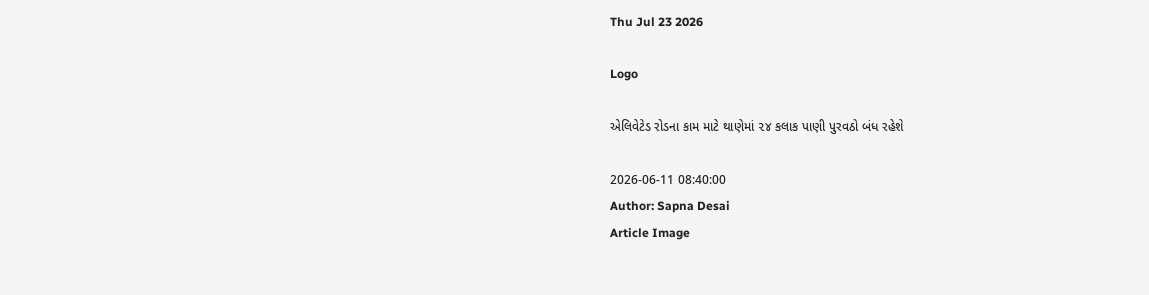Thu Jul 23 2026

Logo

એલિવેટેડ રોડના કામ માટે થાણેમાં ૨૪ કલાક પાણી પુરવઠો બંધ રહેશે

2026-06-11 08:40:00
Author: Sapna Desai
Article Image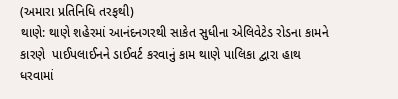(અમારા પ્રતિનિધિ તરફથી)
થાણે: થાણે શહેરમાં આનંદનગરથી સાકેત સુધીના એલિવેટેડ રોડના કામને કારણે  પાઈપલાઈનને ડાઈવર્ટ કરવાનું કામ થાણે પાલિકા દ્વારા હાથ ધરવામાં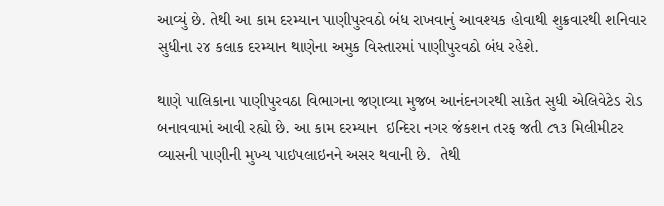આવ્યું છે. તેથી આ કામ દરમ્યાન પાણીપુરવઠો બંધ રાખવાનું આવશ્યક હોવાથી શુક્રવારથી શનિવાર સુધીના ૨૪ કલાક દરમ્યાન થાણેના અમુક વિસ્તારમાં પાણીપુરવઠો બંધ રહેશે.

થાણે પાલિકાના પાણીપુરવઠા વિભાગના જણાવ્યા મુજબ આનંદનગરથી સાકેત સુધી એલિવેટેડ રોડ બનાવવામાં આવી રહ્યો છે. આ કામ દરમ્યાન  ઇન્દિરા નગર જંકશન તરફ જતી ૮૧૩ મિલીમીટર વ્યાસની પાણીની મુખ્ય પાઇપલાઇનને અસર થવાની છે.  તેથી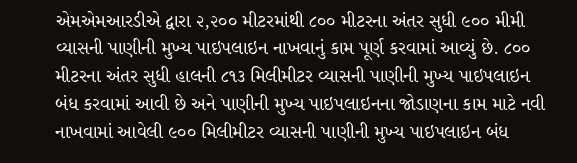એમએમઆરડીએ દ્વારા ૨,૨૦૦ મીટરમાંથી ૮૦૦ મીટરના અંતર સુધી ૯૦૦ મીમી વ્યાસની પાણીની મુખ્ય પાઇપલાઇન નાખવાનું કામ પૂર્ણ કરવામાં આવ્યું છે. ૮૦૦ મીટરના અંતર સુધી હાલની ૮૧૩ મિલીમીટર વ્યાસની પાણીની મુખ્ય પાઇપલાઇન બંધ કરવામાં આવી છે અને પાણીની મુખ્ય પાઇપલાઇનના જોડાણના કામ માટે નવી નાખવામાં આવેલી ૯૦૦ મિલીમીટર વ્યાસની પાણીની મુખ્ય પાઇપલાઇન બંધ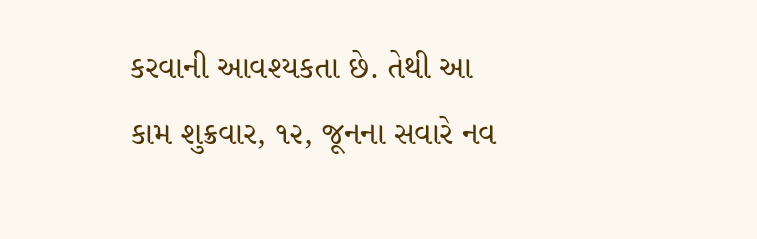કરવાની આવશ્યકતા છે. તેથી આ કામ શુક્રવાર, ૧૨, જૂનના સવારે નવ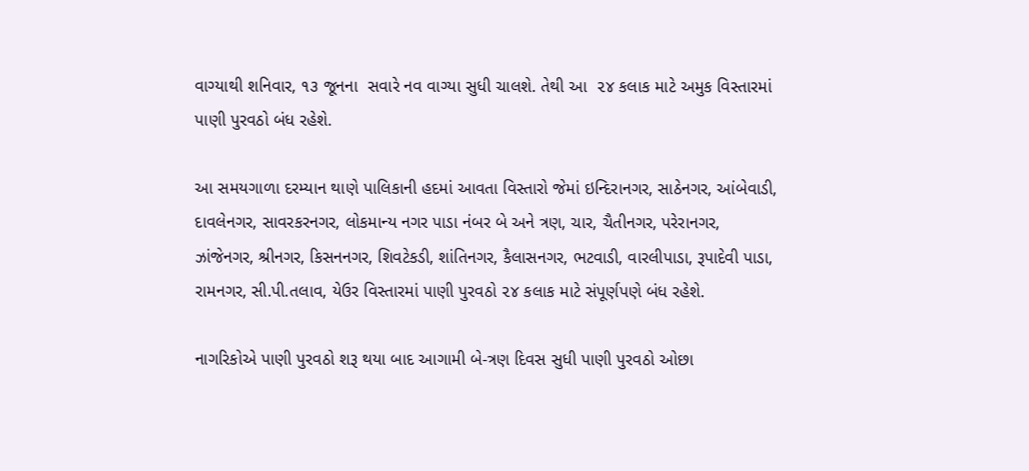વાગ્યાથી શનિવાર, ૧૩ જૂનના  સવારે નવ વાગ્યા સુધી ચાલશે. તેથી આ  ૨૪ કલાક માટે અમુક વિસ્તારમાં પાણી પુરવઠો બંધ રહેશે.

આ સમયગાળા દરમ્યાન થાણે પાલિકાની હદમાં આવતા વિસ્તારો જેમાં ઇન્દિરાનગર, સાઠેનગર, આંબેવાડી, દાવલેનગર, સાવરકરનગર, લોકમાન્ય નગર પાડા નંબર બે અને ત્રણ, ચાર, ચૈતીનગર, પરેરાનગર, ઝાંજેનગર, શ્રીનગર, કિસનનગર, શિવટેકડી, શાંતિનગર, કૈલાસનગર, ભટવાડી, વારલીપાડા, રૂપાદેવી પાડા, રામનગર, સી.પી.તલાવ, યેઉર વિસ્તારમાં પાણી પુરવઠો ૨૪ કલાક માટે સંપૂર્ણપણે બંધ રહેશે.

નાગરિકોએ પાણી પુરવઠો શરૂ થયા બાદ આગામી બે-ત્રણ દિવસ સુધી પાણી પુરવઠો ઓછા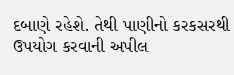દબાણે રહેશે. તેથી પાણીનો કરકસરથી ઉપયોગ કરવાની અપીલ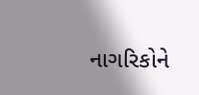નાગરિકોને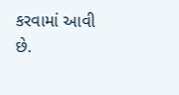કરવામાં આવી છે.